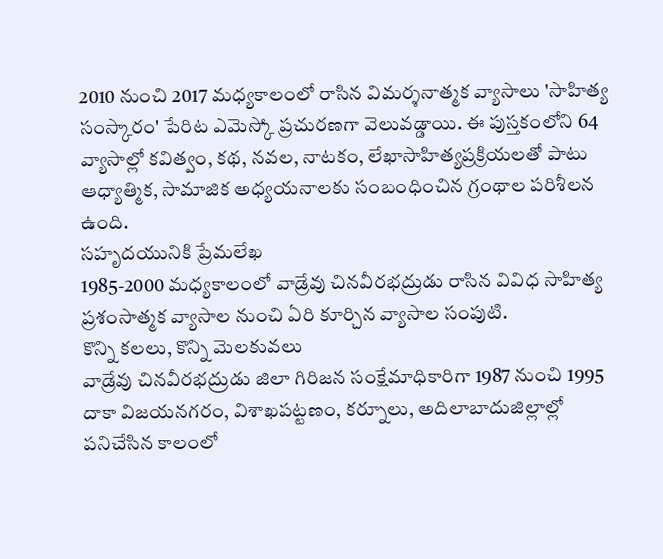2010 నుంచి 2017 మధ్యకాలంలో రాసిన విమర్శనాత్మక వ్యాసాలు 'సాహిత్య సంస్కారం' పేరిట ఎమెస్కో ప్రచురణగా వెలువడ్డాయి. ఈ పుస్తకంలోని 64 వ్యాసాల్లో కవిత్వం, కథ, నవల, నాటకం, లేఖాసాహిత్యప్రక్రియలతో పాటు ఆధ్యాత్మిక, సామాజిక అధ్యయనాలకు సంబంధించిన గ్రంథాల పరిశీలన ఉంది.
సహృదయునికి ప్రేమలేఖ
1985-2000 మధ్యకాలంలో వాడ్రేవు చినవీరభద్రుడు రాసిన వివిధ సాహిత్య ప్రశంసాత్మక వ్యాసాల నుంచి ఏరి కూర్చిన వ్యాసాల సంపుటి.
కొన్ని కలలు, కొన్ని మెలకువలు
వాడ్రేవు చినవీరభద్రుడు జిలా గిరిజన సంక్షేమాధికారిగా 1987 నుంచి 1995 దాకా విజయనగరం, విశాఖపట్టణం, కర్నూలు, అదిలాబాదుజిల్లాల్లో పనిచేసిన కాలంలో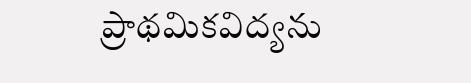ప్రాథమికవిద్యను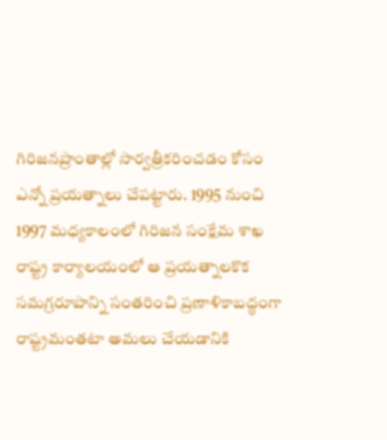గిరిజనప్రాంతాల్లో సార్వత్రీకరించడం కోసం ఎన్నో ప్రయత్నాలు చేపట్టారు. 1995 నుంచి 1997 మధ్యకాలంలో గిరిజన సంక్షేమ శాఖ రాష్ట్ర కార్యాలయంలో ఆ ప్రయత్నాలకొక సమగ్రరూపాన్ని సంతరించి ప్రణాళికాబద్ధంగా రాష్ట్రమంతటా అమలు చేయడానికి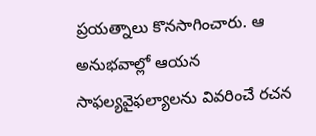ప్రయత్నాలు కొనసాగించారు. ఆ అనుభవాల్లో ఆయన సాఫల్యవైఫల్యాలను వివరించే రచన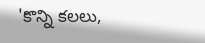'కొన్ని కలలు,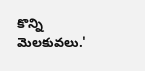కొన్ని మెలకువలు.'